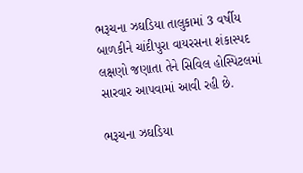ભરૂચના ઝઘડિયા તાલુકામાં 3 વર્ષીય બાળકીને ચાંદીપુરા વાયરસના શંકાસ્પદ લક્ષણો જણાતા તેને સિવિલ હોસ્પિટલમાં સારવાર આપવામાં આવી રહી છે.

ભરૂચના ઝઘડિયા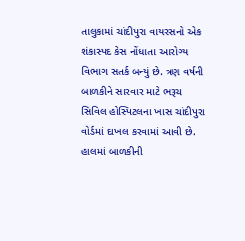તાલુકામાં ચાંદીપુરા વાયરસનો એક શંકાસ્પદ કેસ નોંધાતા આરોગ્ય વિભાગ સતર્ક બન્યું છે. ત્રણ વર્ષની બાળકીને સારવાર માટે ભરૂચ સિવિલ હોસ્પિટલના ખાસ ચાંદીપુરા વોર્ડમાં દાખલ કરવામાં આવી છે. હાલમાં બાળકીની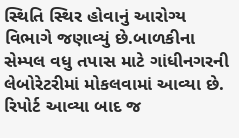સ્થિતિ સ્થિર હોવાનું આરોગ્ય વિભાગે જણાવ્યું છે.બાળકીના સેમ્પલ વધુ તપાસ માટે ગાંધીનગરની લેબોરેટરીમાં મોકલવામાં આવ્યા છે. રિપોર્ટ આવ્યા બાદ જ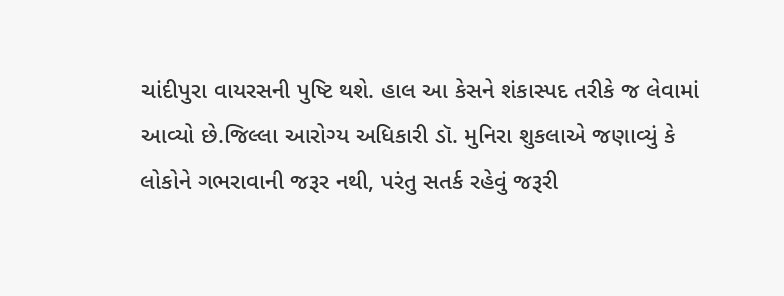ચાંદીપુરા વાયરસની પુષ્ટિ થશે. હાલ આ કેસને શંકાસ્પદ તરીકે જ લેવામાં આવ્યો છે.જિલ્લા આરોગ્ય અધિકારી ડૉ. મુનિરા શુકલાએ જણાવ્યું કે લોકોને ગભરાવાની જરૂર નથી, પરંતુ સતર્ક રહેવું જરૂરી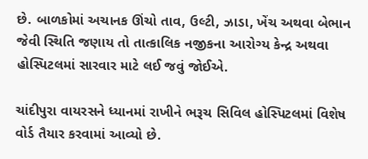છે. બાળકોમાં અચાનક ઊંચો તાવ, ઉલ્ટી, ઝાડા, ખેંચ અથવા બેભાન જેવી સ્થિતિ જણાય તો તાત્કાલિક નજીકના આરોગ્ય કેન્દ્ર અથવા હોસ્પિટલમાં સારવાર માટે લઈ જવું જોઈએ.

ચાંદીપુરા વાયરસને ધ્યાનમાં રાખીને ભરૂચ સિવિલ હોસ્પિટલમાં વિશેષ વોર્ડ તૈયાર કરવામાં આવ્યો છે.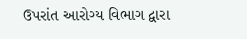ઉપરાંત આરોગ્ય વિભાગ દ્વારા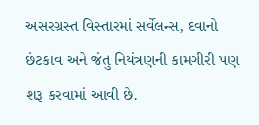અસરગ્રસ્ત વિસ્તારમાં સર્વેલન્સ, દવાનો છંટકાવ અને જંતુ નિયંત્રણની કામગીરી પણ શરૂ કરવામાં આવી છે.